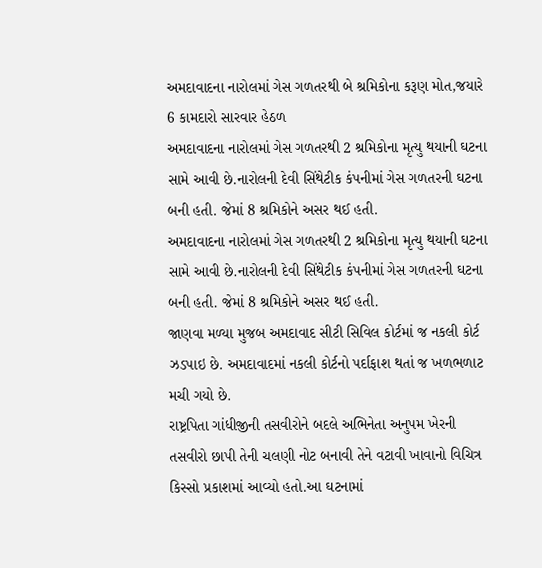અમદાવાદના નારોલમાં ગેસ ગળતરથી બે શ્રમિકોના કરૂણ મોત,જયારે 6 કામદારો સારવાર હેઠળ
અમદાવાદના નારોલમાં ગેસ ગળતરથી 2 શ્રમિકોના મૃત્યુ થયાની ઘટના સામે આવી છે.નારોલની દેવી સિંથેટીક કંપનીમાં ગેસ ગળતરની ઘટના બની હતી. જેમાં 8 શ્રમિકોને અસર થઈ હતી.
અમદાવાદના નારોલમાં ગેસ ગળતરથી 2 શ્રમિકોના મૃત્યુ થયાની ઘટના સામે આવી છે.નારોલની દેવી સિંથેટીક કંપનીમાં ગેસ ગળતરની ઘટના બની હતી. જેમાં 8 શ્રમિકોને અસર થઈ હતી.
જાણવા મળ્યા મુજબ અમદાવાદ સીટી સિવિલ કોર્ટમાં જ નકલી કોર્ટ ઝડપાઇ છે. અમદાવાદમાં નકલી કોર્ટનો પર્દાફાશ થતાં જ ખળભળાટ મચી ગયો છે.
રાષ્ટ્રપિતા ગાંધીજીની તસવીરોને બદલે અભિનેતા અનુપમ ખેરની તસવીરો છાપી તેની ચલણી નોટ બનાવી તેને વટાવી ખાવાનો વિચિત્ર કિસ્સો પ્રકાશમાં આવ્યો હતો.આ ઘટનામાં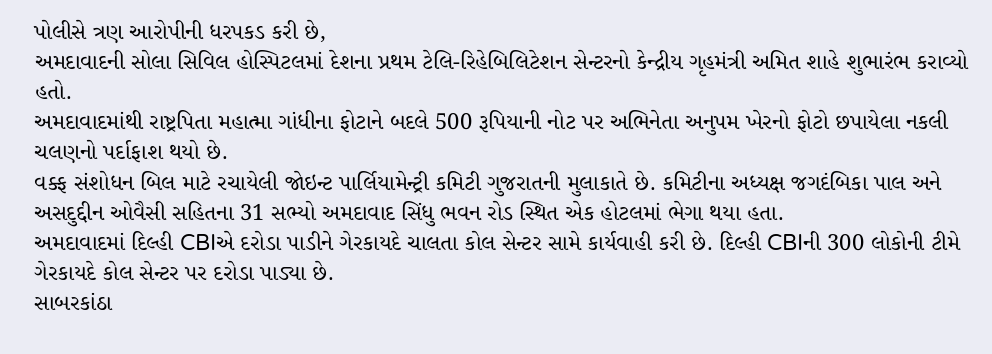પોલીસે ત્રણ આરોપીની ધરપકડ કરી છે,
અમદાવાદની સોલા સિવિલ હોસ્પિટલમાં દેશના પ્રથમ ટેલિ-રિહેબિલિટેશન સેન્ટરનો કેન્દ્રીય ગૃહમંત્રી અમિત શાહે શુભારંભ કરાવ્યો હતો.
અમદાવાદમાંથી રાષ્ટ્રપિતા મહાત્મા ગાંધીના ફોટાને બદલે 500 રૂપિયાની નોટ પર અભિનેતા અનુપમ ખેરનો ફોટો છપાયેલા નકલી ચલણનો પર્દાફાશ થયો છે.
વક્ફ સંશોધન બિલ માટે રચાયેલી જોઇન્ટ પાર્લિયામેન્ટ્રી કમિટી ગુજરાતની મુલાકાતે છે. કમિટીના અધ્યક્ષ જગદંબિકા પાલ અને અસદુદ્દીન ઓવૈસી સહિતના 31 સભ્યો અમદાવાદ સિંધુ ભવન રોડ સ્થિત એક હોટલમાં ભેગા થયા હતા.
અમદાવાદમાં દિલ્હી CBIએ દરોડા પાડીને ગેરકાયદે ચાલતા કોલ સેન્ટર સામે કાર્યવાહી કરી છે. દિલ્હી CBIની 300 લોકોની ટીમે ગેરકાયદે કોલ સેન્ટર પર દરોડા પાડ્યા છે.
સાબરકાંઠા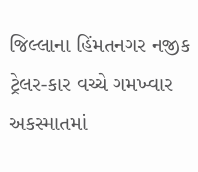જિલ્લાના હિંમતનગર નજીક ટ્રેલર-કાર વચ્ચે ગમખ્વાર અકસ્માતમાં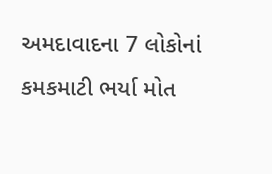અમદાવાદના 7 લોકોનાં કમકમાટી ભર્યા મોત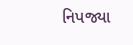નિપજ્યા